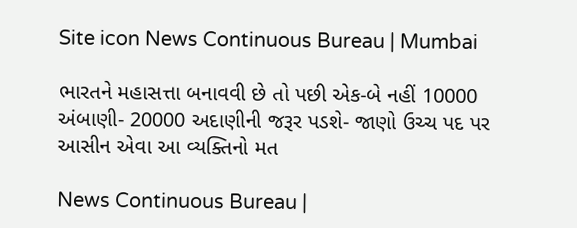Site icon News Continuous Bureau | Mumbai

ભારતને મહાસત્તા બનાવવી છે તો પછી એક-બે નહીં 10000 અંબાણી- 20000 અદાણીની જરૂર પડશે- જાણો ઉચ્ચ પદ પર આસીન એવા આ વ્યક્તિનો મત

News Continuous Bureau |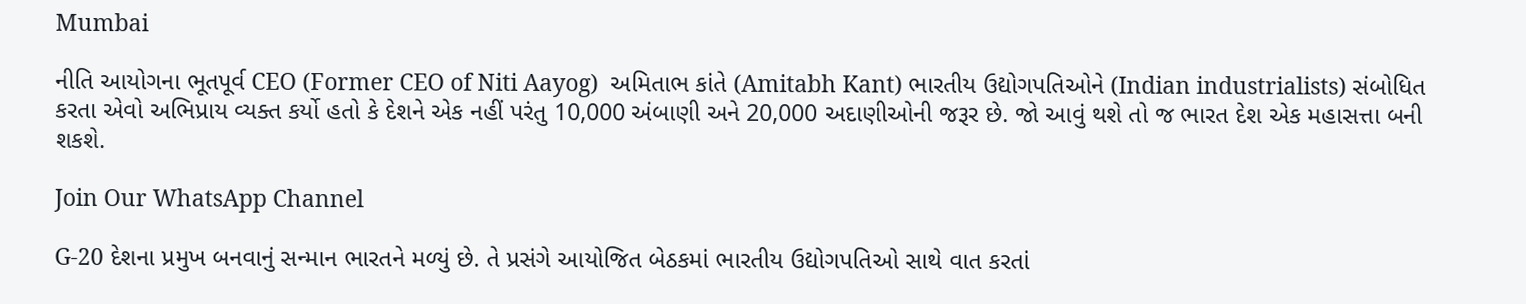Mumbai

નીતિ આયોગના ભૂતપૂર્વ CEO (Former CEO of Niti Aayog)  અમિતાભ કાંતે (Amitabh Kant) ભારતીય ઉદ્યોગપતિઓને (Indian industrialists) સંબોધિત કરતા એવો અભિપ્રાય વ્યક્ત કર્યો હતો કે દેશને એક નહીં પરંતુ 10,000 અંબાણી અને 20,000 અદાણીઓની જરૂર છે. જો આવું થશે તો જ ભારત દેશ એક મહાસત્તા બની શકશે.

Join Our WhatsApp Channel

G-20 દેશના પ્રમુખ બનવાનું સન્માન ભારતને મળ્યું છે. તે પ્રસંગે આયોજિત બેઠકમાં ભારતીય ઉદ્યોગપતિઓ સાથે વાત કરતાં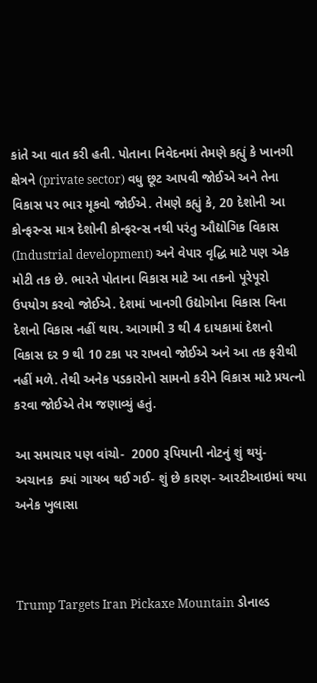કાંતે આ વાત કરી હતી. પોતાના નિવેદનમાં તેમણે કહ્યું કે ખાનગી ક્ષેત્રને (private sector) વધુ છૂટ આપવી જોઈએ અને તેના વિકાસ પર ભાર મૂકવો જોઈએ. તેમણે કહ્યું કે, 20 દેશોની આ કોન્ફરન્સ માત્ર દેશોની કોન્ફરન્સ નથી પરંતુ ઔદ્યોગિક વિકાસ (Industrial development) અને વેપાર વૃદ્ધિ માટે પણ એક મોટી તક છે. ભારતે પોતાના વિકાસ માટે આ તકનો પૂરેપૂરો ઉપયોગ કરવો જોઈએ. દેશમાં ખાનગી ઉદ્યોગોના વિકાસ વિના દેશનો વિકાસ નહીં થાય. આગામી 3 થી 4 દાયકામાં દેશનો વિકાસ દર 9 થી 10 ટકા પર રાખવો જોઈએ અને આ તક ફરીથી નહીં મળે. તેથી અનેક પડકારોનો સામનો કરીને વિકાસ માટે પ્રયત્નો કરવા જોઈએ તેમ જણાવ્યું હતું.

આ સમાચાર પણ વાંચો-  2000 રૂપિયાની નોટનું શું થયું- અચાનક  ક્યાં ગાયબ થઈ ગઈ- શું છે કારણ- આરટીઆઇમાં થયા અનેક ખુલાસા



Trump Targets Iran Pickaxe Mountain ડોનાલ્ડ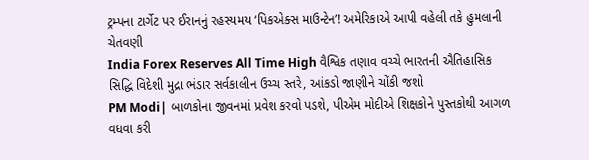ટ્રમ્પના ટાર્ગેટ પર ઈરાનનું રહસ્યમય ‘પિકએક્સ માઉન્ટેન’! અમેરિકાએ આપી વહેલી તકે હુમલાની ચેતવણી
India Forex Reserves All Time High વૈશ્વિક તણાવ વચ્ચે ભારતની ઐતિહાસિક સિદ્ધિ વિદેશી મુદ્રા ભંડાર સર્વકાલીન ઉચ્ચ સ્તરે, આંકડો જાણીને ચોંકી જશો
PM Modi| બાળકોના જીવનમાં પ્રવેશ કરવો પડશે, પીએમ મોદીએ શિક્ષકોને પુસ્તકોથી આગળ વધવા કરી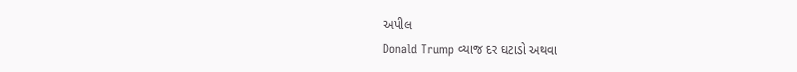અપીલ
Donald Trump વ્યાજ દર ઘટાડો અથવા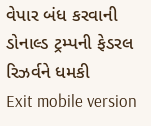વેપાર બંધ કરવાની ડોનાલ્ડ ટ્રમ્પની ફેડરલ રિઝર્વને ધમકી
Exit mobile version